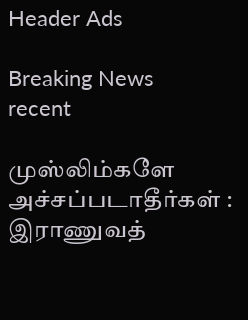Header Ads

Breaking News
recent

முஸ்லிம்களே அச்சப்படாதீர்கள் : இராணுவத்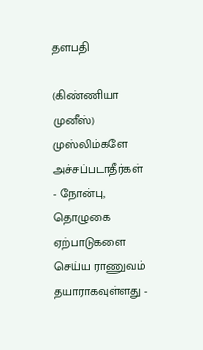தளபதி

(கிண்ணியா முனீஸ்)
முஸ்லிம்களே அச்சப்படாதீர்கள் - நோன்பு, தொழுகை ஏற்பாடுகளை செய்ய ராணுவம் தயாராகவுள்ளது -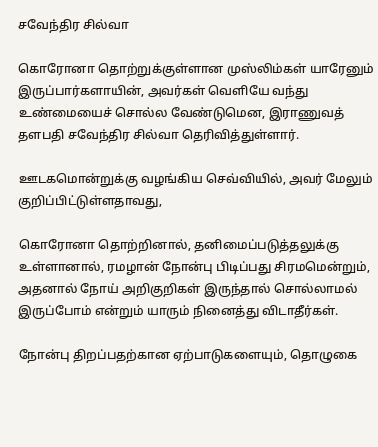சவேந்திர சில்வா

கொரோனா தொற்றுக்குள்ளான முஸ்லிம்கள் யாரேனும் இருப்பார்களாயின், அவர்கள் வெளியே வந்து உண்மையைச் சொல்ல வேண்டுமென, இராணுவத் தளபதி சவேந்திர சில்வா தெரிவித்துள்ளார்.

ஊடகமொன்றுக்கு வழங்கிய செவ்வியில், அவர் மேலும் குறிப்பிட்டுள்ளதாவது,

கொரோனா தொற்றினால், தனிமைப்படுத்தலுக்கு உள்ளானால், ரமழான் நோன்பு பிடிப்பது சிரமமென்றும், அதனால் நோய் அறிகுறிகள் இருந்தால் சொல்லாமல் இருப்போம் என்றும் யாரும் நினைத்து விடாதீர்கள்.

நோன்பு திறப்பதற்கான ஏற்பாடுகளையும், தொழுகை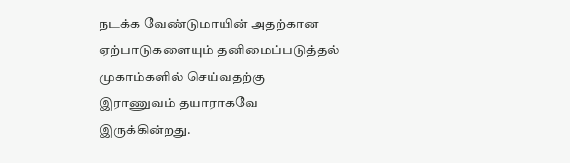நடக்க வேண்டுமாயின் அதற்கான ஏற்பாடுகளையும் தனிமைப்படுத்தல் முகாம்களில் செய்வதற்கு இராணுவம் தயாராகவே இருக்கின்றது.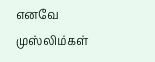எனவே முஸ்லிம்கள்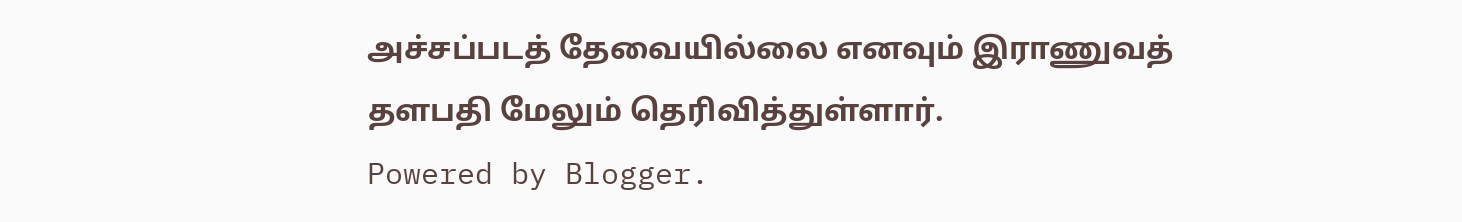அச்சப்படத் தேவையில்லை எனவும் இராணுவத் தளபதி மேலும் தெரிவித்துள்ளார்.
Powered by Blogger.